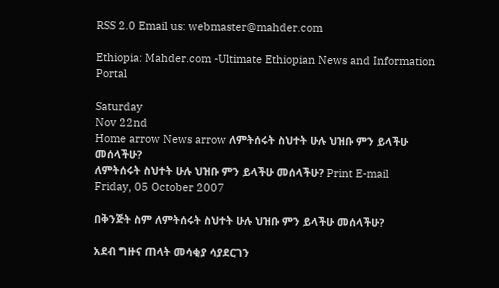RSS 2.0 Email us: webmaster@mahder.com

Ethiopia: Mahder.com -Ultimate Ethiopian News and Information Portal

Saturday
Nov 22nd
Home arrow News arrow ለምትሰሩት ስህተት ሁሉ ህዝቡ ምን ይላችሁ መሰላችሁ?
ለምትሰሩት ስህተት ሁሉ ህዝቡ ምን ይላችሁ መሰላችሁ? Print E-mail
Friday, 05 October 2007

በቅንጅት ስም ለምትሰሩት ስህተት ሁሉ ህዝቡ ምን ይላችሁ መሰላችሁ?

አደብ ግዙና ጠላት መሳቂያ ሳያደርገን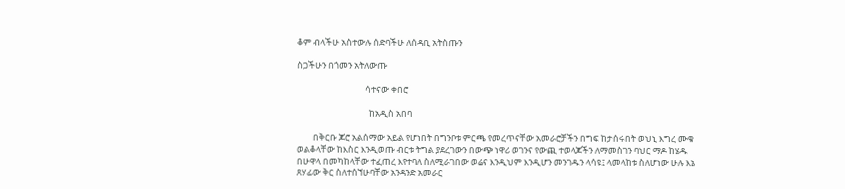ቆም ብላችሁ አስተውሉ ሰድባችሁ ለሰዳቢ አትስጡን

ስጋችሁን በጎመን አትለውጡ

                                  ሳተናው ቀበሮ

                                    ከአዲስ አበባ

        በቅርቡ ጆሮ አልሰማው አይል የሆነበት በግንቦቱ ምርጫ የመረጥናቸው አመራሮቻችን በግፍ ከታሰሩበት ወህኒ እግረ ሙቁ ወልቆላቸው ከእስር እንዲወጡ ብርቱ ትግል ያደረገውን በውጭ ነዋሪ ወገንና የውጪ ተወላጆችን ለማመስገን ባህር ማዶ ከሄዱ በሁዋላ በመካከላቸው ተፈጠረ እየተባለ ስለሚራገበው ወሬና እንዲህም እንዲሆን መንገዱን ላሳዩ፤ ላመላከቱ ስለሆነው ሁሉ እኔ ጸሃፊው ቅር ስለተሰኘሁባቸው አንዳንድ አመራር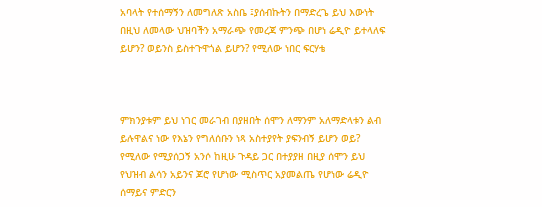አባላት የተሰማኝን ለመግለጽ አስቤ ፤ያሰብኩትን በማድረጌ ይህ እውነት በዚህ ለመላው ህዝባችን አማራጭ የመረጃ ምንጭ በሆነ ሬዲዮ ይተላለፍ ይሆን? ወይንስ ይስተጉዋጎል ይሆን? የሚለው ነበር ፍርሃቴ



ምክንያቱም ይህ ነገር መራገብ በያዘበት ሰሞን ለማንም አለማድላቱን ልብ ይሉዋልና ነው የእኔን የግለሰቡን ነጻ አስተያየት ያፍንብኝ ይሆን ወይ? የሚለው የሚያሰጋኝ አንሶ ከዚሁ ጉዳይ ጋር በተያያዘ በዚያ ሰሞን ይህ የህዝብ ልሳን አይንና ጆሮ የሆነው ሚስጥር አያመልጤ የሆነው ሬዲዮ ሰማይና ምድርን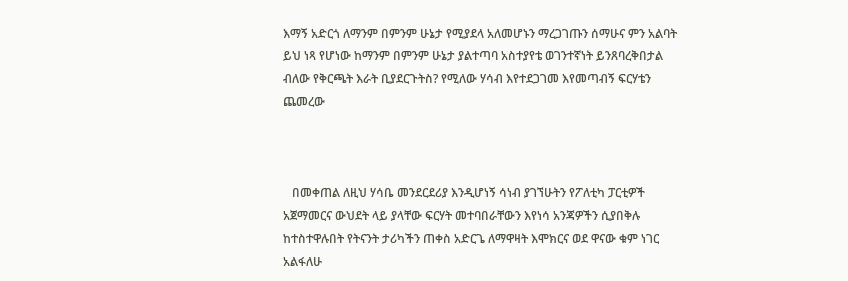እማኝ አድርጎ ለማንም በምንም ሁኔታ የሚያደላ አለመሆኑን ማረጋገጡን ሰማሁና ምን አልባት ይህ ነጻ የሆነው ከማንም በምንም ሁኔታ ያልተጣባ አስተያየቴ ወገንተኛነት ይንጸባረቅበታል ብለው የቅርጫት እራት ቢያደርጉትስ? የሚለው ሃሳብ እየተደጋገመ እየመጣብኝ ፍርሃቴን ጨመረው



   በመቀጠል ለዚህ ሃሳቤ መንደርደሪያ እንዲሆነኝ ሳነብ ያገኘሁትን የፖለቲካ ፓርቲዎች አጀማመርና ውህደት ላይ ያላቸው ፍርሃት መተባበራቸውን እየነሳ አንጃዎችን ሲያበቅሉ ከተስተዋሉበት የትናንት ታሪካችን ጠቀስ አድርጌ ለማዋዛት እሞክርና ወደ ዋናው ቁም ነገር አልፋለሁ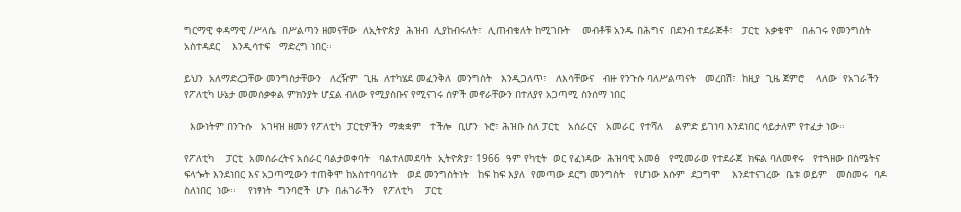ግርማዊ ቀዳማዊ /ሥላሴ  በሥልጣን ዘመናቸው  ለኢትዮጵያ  ሕዝብ  ሊያከብሩለት፣  ሊጠብቁለት ከሚገቡት    መብቶቹ አንዱ በሕግና  በደንብ ተደራጅቶ፣   ፓርቲ  አቃቁሞ   በሐገሩ የመንግስት  አስተዳደር    እንዲሳተፍ   ማድረግ ነበር፡፡

ይህን  አለማድረጋቸው መንግስታቸውን   ለረዥም  ጊዜ  ለተካሄደ መፈንቅለ  መንግስት   እንዲጋለጥ፣   ለእሳቸውና   ብዙ የንጉሱ ባለሥልጣናት   መረበሽ፣  ከዚያ  ጊዜ ጀምሮ    ላለው  የአገራችን   የፖለቲካ ሁኔታ መመሰቃቀል ምክንያት ሆኗል ብለው የሚያስቡና የሚናገሩ ሰዎች መኖራቸውን በተለያየ አጋጣሚ ስንሰማ ነበር

  እውነትም በንጉሱ   አገዛዝ ዘመን የፖለቲካ  ፓርቲዎችን  ማቋቋም   ተችሎ  ቢሆን  ኑሮ፣ ሕዝቡ ስለ ፓርቲ   አሰራርና   አመራር  የተሻለ    ልምድ ይገነባ እንደነበር ሳይታለም የተፈታ ነው፡፡

የፖለቲካ    ፓርቲ  አመሰራረትና አሰራር ባልታወቀባት   ባልተለመደባት  ኢትዮጵያ፣ 1966  ዓም የካቲት  ወር የፈነዳው  ሕዝባዊ አመፅ   የሚመራወ የተደራጀ  ክፍል ባለመኖሩ   የተጓዘው በስሜትና  ፍላጐት እንደነበር እና አጋጣሚውን ተጠቅሞ ከአስተባባሪነት   ወደ መንግስትነት   ከፍ ከፍ እያለ  የመጣው ደርግ መንግስት   የሆነው እሱም  ደጋግሞ    እንደተናገረው  ቤቱ ወይም   መስመሩ  ባዶ  ስለነበር  ነው፡፡    የነፃነት  ግንባሮች  ሆኑ  በሐገራችን   የፖለቲካ    ፓርቲ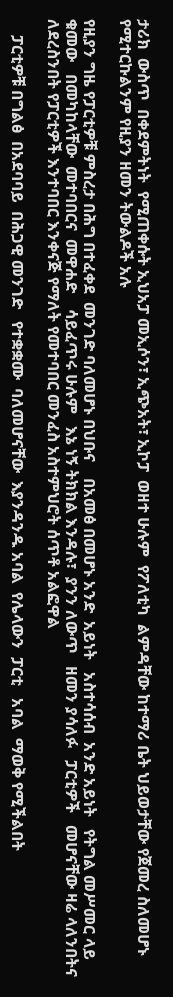ታሪክ  ውስጥ  በቀደምትነት  የሚጠቀሱት ኢህአፓ መኢሶን፣ ኢጭአት፣ ኢኮፓ  ወዘተ ሁሉም  የፖለቲካ  ልምዳቸው ከተማሪ ቤት ህይወታቸው የጀመረ ስለመሆኑ የሚተርኩልንም የዚያን ዘመን ትውልዶች አሉ

የዚያን ግዜ የፓርቲዎቹ ምስረታ በሕግ በተፈቀደ  መንገድ ባለመሆኑ በህቡና    በአመፅ በመሆኑ አንድ  አይነት   አስተሳሰብ  አንድ አይነት   የትግል መሥመር ላይ   ቁመው   በመካከላቸው  መተባበርና  መዋሐድ    ሳይፈጥሩ ሁሉም   እኔ ነኝ ትክክል እንዳሉ፣  ያንን ለውጥ   ዘመን ያሳለፉ   ፓርቲዎች   መሆናቸው ዛሬ ላለንበትና ለደረስንበት የፓርቲዎች እንተባበር እንቀናጅ የማለት የመተባበር መንፈስ አስተምህሮት ሰጥቶ አልፎዋል

    ፓርቲዎቹ በግልፅ  በአደባባይ  በሕጋዊ መንገድ   የተቋቋሙ  ባለመሆናቸው  እያንዳንዱ አባል  የሌላውን  ፓርቲ   አባል  ማወቅ የሚችልበት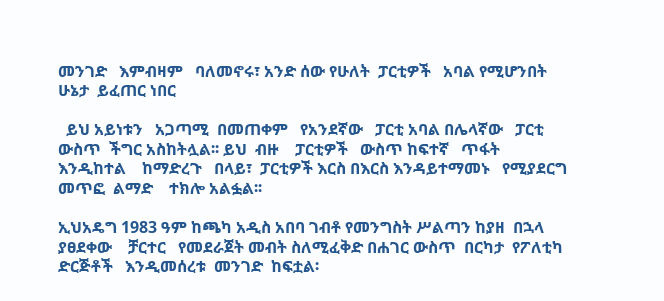መንገድ   እምብዛም   ባለመኖሩ፣ አንድ ሰው የሁለት  ፓርቲዎች   አባል የሚሆንበት   ሁኔታ  ይፈጠር ነበር

  ይህ አይነቱን   አጋጣሚ  በመጠቀም   የአንደኛው   ፓርቲ አባል በሌላኛው   ፓርቲ  ውስጥ  ችግር አስከትሏል፡፡ ይህ  ብዙ    ፓርቲዎች   ውስጥ ከፍተኛ   ጥፋት   እንዲከተል    ከማድረጉ   በላይ፣  ፓርቲዎች እርስ በእርስ እንዳይተማመኑ   የሚያደርግ    መጥፎ  ልማድ    ተክሎ አልፏል፡፡

ኢህአዴግ 1983 ዓም ከጫካ አዲስ አበባ ገብቶ የመንግስት ሥልጣን ከያዘ  በኋላ  ያፀደቀው    ቻርተር   የመደራጀት መብት ስለሚፈቅድ በሐገር ውስጥ  በርካታ  የፖለቲካ  ድርጅቶች   እንዲመሰረቱ  መንገድ  ከፍቷል፡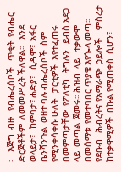፡    እጅግ  ብዙ   የብሔረሰቦች   ጥቂት  የብሔር  ድርጅቶችም  ለመመሥረት ችለዋል፡፡   እንደ ወላይታ፣   ከምባታ፣ ሐድያ፣   ሲዳሞ፣  አፋር  ቤንሻንጉል  ወዘተ ባሉ ብሔረሰቦች  ስም የሚንቀሳቀሱ ሁለት   ፓርቲዎች  እየተፈጠሩ   በመምጣታቸው  የፖለቲካ   ትግሉን   ይብስ አደጋ ላይ  መጣል  ጀመሩ፡፡ ሕዝብ  ላይ   ተቃውሞ በመሰማቱ  የመተባበር ጥያቄ እየጐላ መጣ፡፡  የደቡብ   ሕብረትና የአማራጭ  ኃይሎች    ምስረታ ከተቃዋሚዎች  በኩል የሚጠቀስ  ሲሆን፣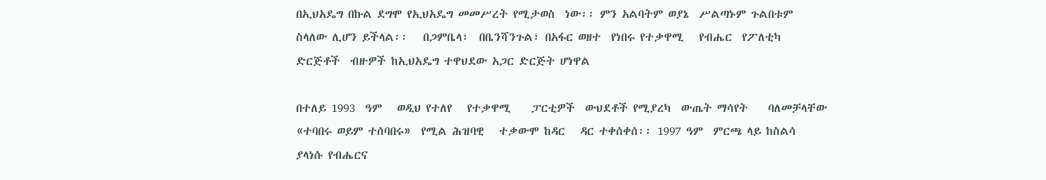በኢህአዴግ በኩል ደግሞ የኢህአዴግ መመሥረት የሚታወስ  ነው፡፡ ምን አልባትም ወያኔ  ሥልጣኑም ጉልበቱም ስላለው ሊሆን ይችላል፡፡   በጋምቤላ፣  በቤንሻንጉል፣ በአፋር ወዘተ  የነበሩ የተቃዋሚ   የብሔር  የፖለቲካ  ድርጅቶች  ብዙዎች ከኢህአዴግ ተዋህደው አጋር ድርጅት ሆነዋል

በተለይ 1993  ዓም   ወዲህ የተለየ   የተቃዋሚ    ፓርቲዎች  ውህደቶች የሚያረካ  ውጤት ማሳየት    ባለመቻላቸው   «ተባበሩ ወይም ተሰባበሩ»  የሚል ሕዝባዊ   ተቃውሞ ከዳር   ዳር ተቀሰቀሰ፡፡ 1997 ዓም  ምርጫ ላይ ከስልሳ   ያላነሱ የብሔርና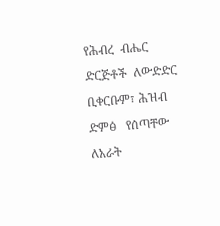የሕብረ  ብሔር ድርጅቶች  ለውድድር   ቢቀርቡም፣ ሕዝብ ድምፅ   የሰጣቸው    ለአራት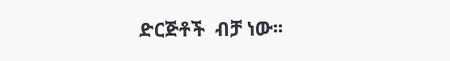ድርጅቶች  ብቻ ነው፡፡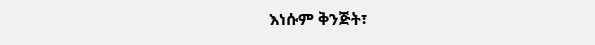እነሱም ቅንጅት፣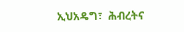ኢህአዴግ፣  ሕብረትና